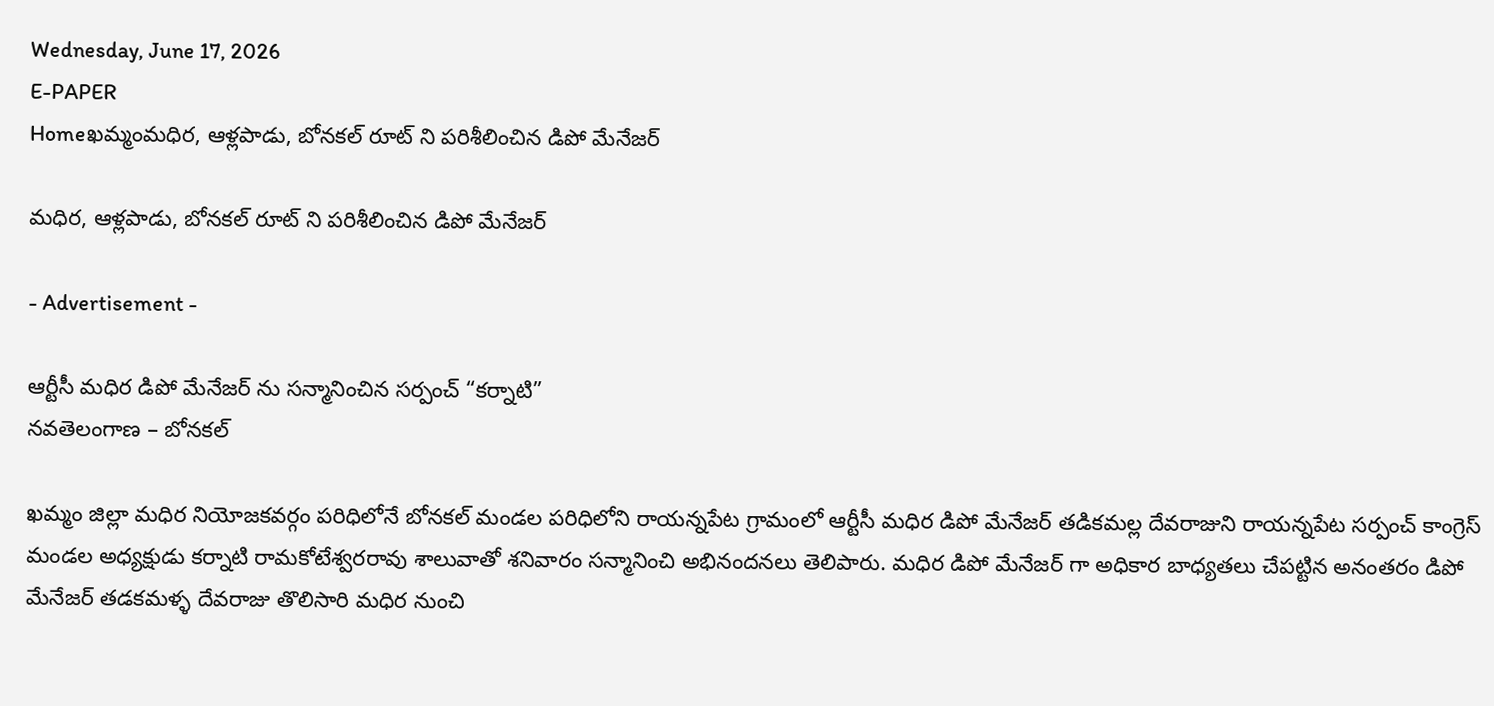Wednesday, June 17, 2026
E-PAPER
Homeఖమ్మంమధిర, ఆళ్లపాడు, బోనకల్ రూట్ ని పరిశీలించిన డిపో మేనేజర్

మధిర, ఆళ్లపాడు, బోనకల్ రూట్ ని పరిశీలించిన డిపో మేనేజర్

- Advertisement -

ఆర్టీసీ మధిర డిపో మేనేజర్ ను సన్మానించిన సర్పంచ్ “కర్నాటి”
నవతెలంగాణ – బోనకల్

ఖమ్మం జిల్లా మధిర నియోజకవర్గం పరిధిలోనే బోనకల్ మండల పరిధిలోని రాయన్నపేట గ్రామంలో ఆర్టీసీ మధిర డిపో మేనేజర్ తడికమల్ల దేవరాజుని రాయన్నపేట సర్పంచ్ కాంగ్రెస్ మండల అధ్యక్షుడు కర్నాటి రామకోటేశ్వరరావు శాలువాతో శనివారం సన్మానించి అభినందనలు తెలిపారు. మధిర డిపో మేనేజర్ గా అధికార బాధ్యతలు చేపట్టిన అనంతరం డిపో మేనేజర్ తడకమళ్ళ దేవరాజు తొలిసారి మధిర నుంచి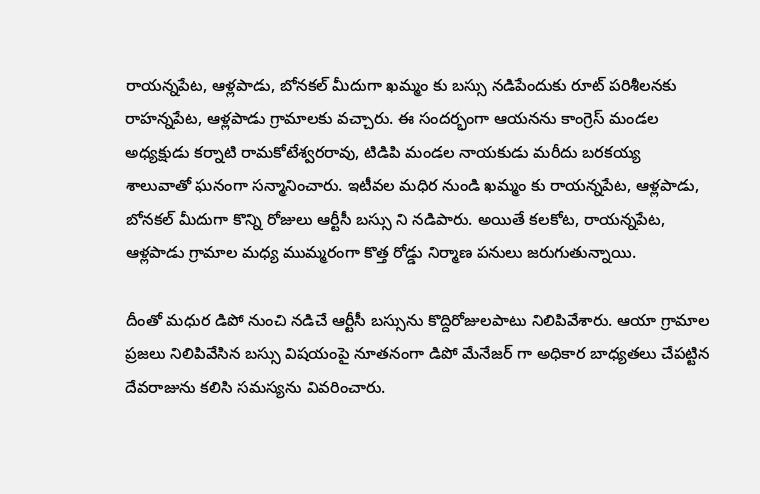రాయన్నపేట, ఆళ్లపాడు, బోనకల్ మీదుగా ఖమ్మం కు బస్సు నడిపేందుకు రూట్ పరిశీలనకు రాహన్నపేట, ఆళ్లపాడు గ్రామాలకు వచ్చారు. ఈ సందర్భంగా ఆయనను కాంగ్రెస్ మండల అధ్యక్షుడు కర్నాటి రామకోటేశ్వరరావు, టిడిపి మండల నాయకుడు మరీదు బరకయ్య శాలువాతో ఘనంగా సన్మానించారు. ఇటీవల మధిర నుండి ఖమ్మం కు రాయన్నపేట, ఆళ్లపాడు, బోనకల్ మీదుగా కొన్ని రోజులు ఆర్టీసీ బస్సు ని నడిపారు. అయితే కలకోట, రాయన్నపేట, ఆళ్లపాడు గ్రామాల మధ్య ముమ్మరంగా కొత్త రోడ్డు నిర్మాణ పనులు జరుగుతున్నాయి.

దీంతో మధుర డిపో నుంచి నడిచే ఆర్టీసీ బస్సును కొద్దిరోజులపాటు నిలిపివేశారు. ఆయా గ్రామాల ప్రజలు నిలిపివేసిన బస్సు విషయంపై నూతనంగా డిపో మేనేజర్ గా అధికార బాధ్యతలు చేపట్టిన దేవరాజును కలిసి సమస్యను వివరించారు.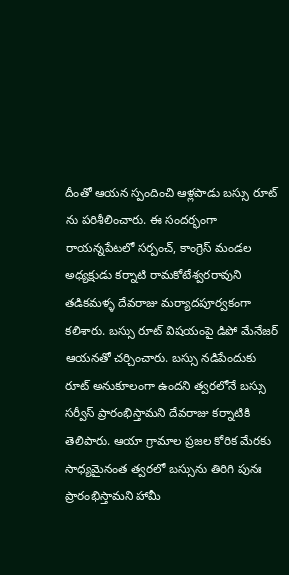దీంతో ఆయన స్పందించి ఆళ్లపాడు బస్సు రూట్ ను పరిశీలించారు. ఈ సందర్భంగా రాయన్నపేటలో సర్పంచ్, కాంగ్రెస్ మండల అధ్యక్షుడు కర్నాటి రామకోటేశ్వరరావుని తడికమళ్ళ దేవరాజు మర్యాదపూర్వకంగా కలిశారు. బస్సు రూట్ విషయంపై డిపో మేనేజర్ ఆయనతో చర్చించారు. బస్సు నడిపేందుకు రూట్ అనుకూలంగా ఉందని త్వరలోనే బస్సు సర్వీస్ ప్రారంభిస్తామని దేవరాజు కర్నాటికి తెలిపారు. ఆయా గ్రామాల ప్రజల కోరిక మేరకు సాధ్యమైనంత త్వరలో బస్సును తిరిగి పునః ప్రారంభిస్తామని హామీ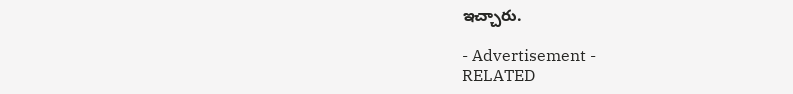ఇచ్చారు.

- Advertisement -
RELATED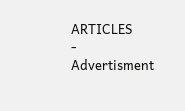ARTICLES
- Advertisment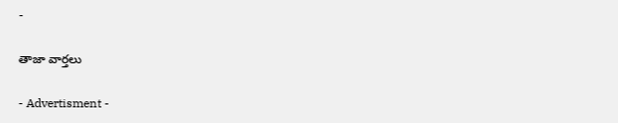-

తాజా వార్తలు

- Advertisment -